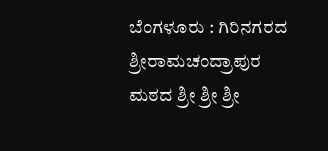ಬೆಂಗಳೂರು : ಗಿರಿನಗರದ ಶ್ರೀರಾಮಚಂದ್ರಾಪುರ ಮಠದ ಶ್ರೀ ಶ್ರೀ ಶ್ರೀ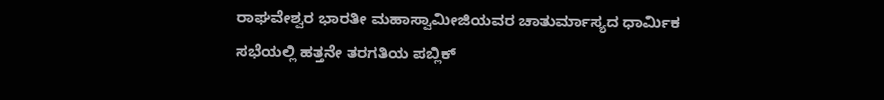ರಾಘವೇಶ್ವರ ಭಾರತೀ ಮಹಾಸ್ವಾಮೀಜಿಯವರ ಚಾತುರ್ಮಾಸ್ಯದ ಧಾರ್ಮಿಕ ಸಭೆಯಲ್ಲಿ ಹತ್ತನೇ ತರಗತಿಯ ಪಬ್ಲಿಕ್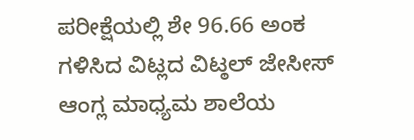ಪರೀಕ್ಷೆಯಲ್ಲಿ ಶೇ 96.66 ಅಂಕ ಗಳಿಸಿದ ವಿಟ್ಲದ ವಿಟ್ಠಲ್ ಜೇಸೀಸ್ ಆಂಗ್ಲ ಮಾಧ್ಯಮ ಶಾಲೆಯ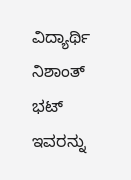ವಿದ್ಯಾರ್ಥಿ ನಿಶಾಂತ್ ಭಟ್ ಇವರನ್ನು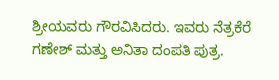ಶ್ರೀಯವರು ಗೌರವಿಸಿದರು. ಇವರು ನೆತ್ರಕೆರೆ ಗಣೇಶ್ ಮತ್ತು ಅನಿತಾ ದಂಪತಿ ಪುತ್ರ.